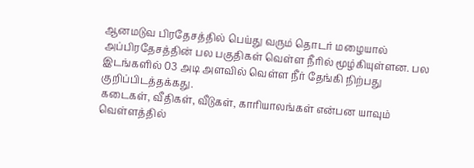ஆனமடுவ பிரதேசத்தில் பெய்து வரும் தொடர் மழையால் அப்பிரதேசத்தின் பல பகுதிகள் வெள்ள நீரில் மூழ்கியுள்ளன. பல இடங்களில் 03 அடி அளவில் வெள்ள நீர் தேங்கி நிற்பது குறிப்பிடத்தக்கது.
கடைகள், வீதிகள், வீடுகள், காரியாலங்கள் என்பன யாவும் வெள்ளத்தில்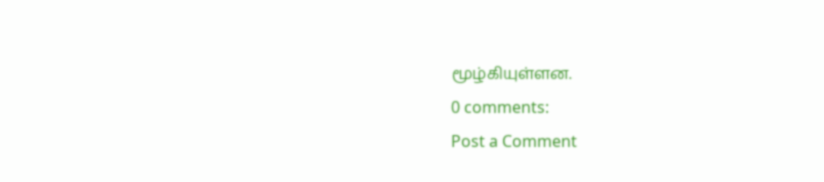மூழ்கியுள்ளன.
0 comments:
Post a Comment